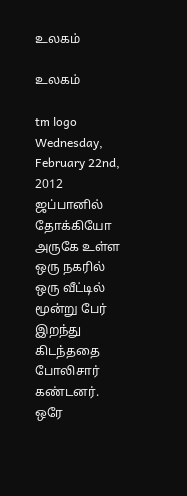உல‌க‌ம்

உல‌க‌ம்

tm logo
Wednesday, February 22nd, 2012
ஜப்பானில் தோக்கியோ அருகே உள்ள ஒரு நகரில் ஒரு வீட்டில் மூன்று பேர் இறந்து கிடந்ததை போலிசார் கண்டனர்.  ஒரே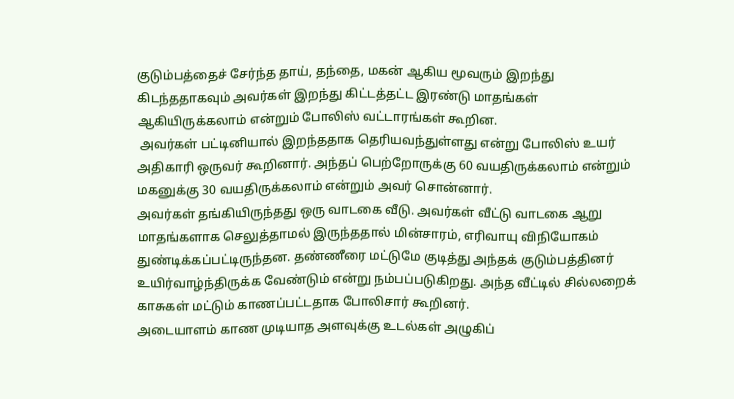குடும்பத்தைச் சேர்ந்த தாய், தந்தை, மகன் ஆகிய மூவரும் இறந்து கிடந்ததாகவும் அவர்கள் இறந்து கிட்டத்தட்ட இரண்டு மாதங்கள் ஆகியிருக்கலாம் என்றும் போலிஸ் வட்டாரங்கள் கூறின.
 அவர்கள் பட்டினியால் இறந்ததாக தெரியவந்துள்ளது என்று போலிஸ் உயர் அதிகாரி ஒருவர் கூறினார். அந்தப் பெற்றோருக்கு 60 வயதிருக்கலாம் என்றும் மகனுக்கு 30 வயதிருக்கலாம் என்றும் அவர் சொன்னார்.
அவர்கள் தங்கியிருந்தது ஒரு வாடகை வீடு. அவர்கள் வீட்டு வாடகை ஆறு மாதங்களாக செலுத்தாமல் இருந்ததால் மின்சாரம், எரிவாயு விநியோகம் துண்டிக்கப்பட்டிருந்தன. தண்ணீரை மட்டுமே குடித்து அந்தக் குடும்பத்தினர் உயிர்வாழ்ந்திருக்க வேண்டும் என்று நம்பப்படுகிறது. அந்த வீட்டில் சில்லறைக் காசுகள் மட்டும் காணப்பட்டதாக போலிசார் கூறினர்.
அடையாளம் காண முடியாத அளவுக்கு உடல்கள் அழுகிப்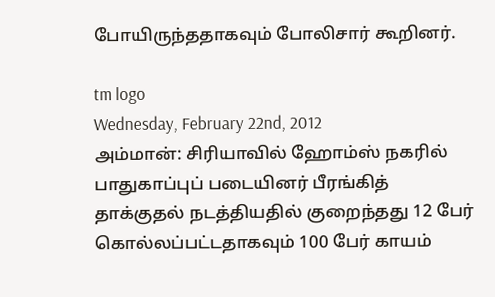போயிருந்ததாகவும் போலிசார் கூறினர்.

tm logo
Wednesday, February 22nd, 2012
அம்மான்: சிரியாவில் ஹோம்ஸ் நகரில் பாதுகாப்புப் படையினர் பீரங்கித் தாக்குதல் நடத்தியதில் குறைந்தது 12 பேர் கொல்லப்பட்டதாகவும் 100 பேர் காயம்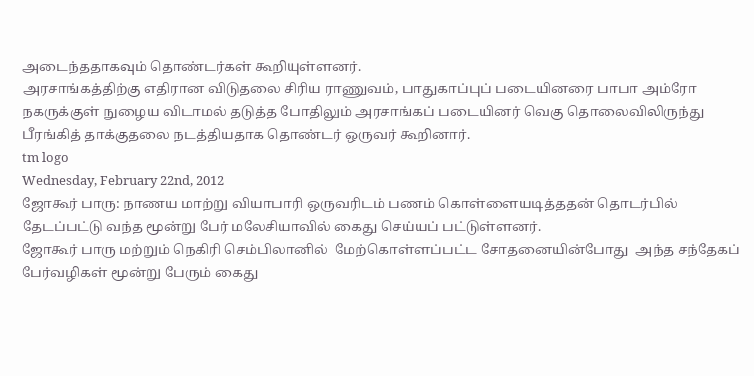அடைந்ததாகவும் தொண்டர்கள் கூறியுள்ளனர்.
அரசாங்கத்திற்கு எதிரான விடுதலை சிரிய ராணுவம், பாதுகாப்புப் படையினரை பாபா அம்ரோ நகருக்குள் நுழைய விடாமல் தடுத்த போதிலும் அரசாங்கப் படையினர் வெகு தொலைவிலிருந்து பீரங்கித் தாக்குதலை நடத்தியதாக தொண்டர் ஒருவர் கூறினார்.
tm logo
Wednesday, February 22nd, 2012
ஜோகூர் பாரு: நாணய மாற்று வியாபாரி ஒருவரிடம் பணம் கொள்ளையடித்ததன் தொடர்பில் தேடப்பட்டு வந்த மூன்று பேர் மலேசியாவில் கைது செய்யப் பட்டுள்ளனர்.
ஜோகூர் பாரு மற்றும் நெகிரி செம்பிலானில்  மேற்கொள்ளப்பட்ட சோதனையின்போது  அந்த சந்தேகப் பேர்வழிகள் மூன்று பேரும் கைது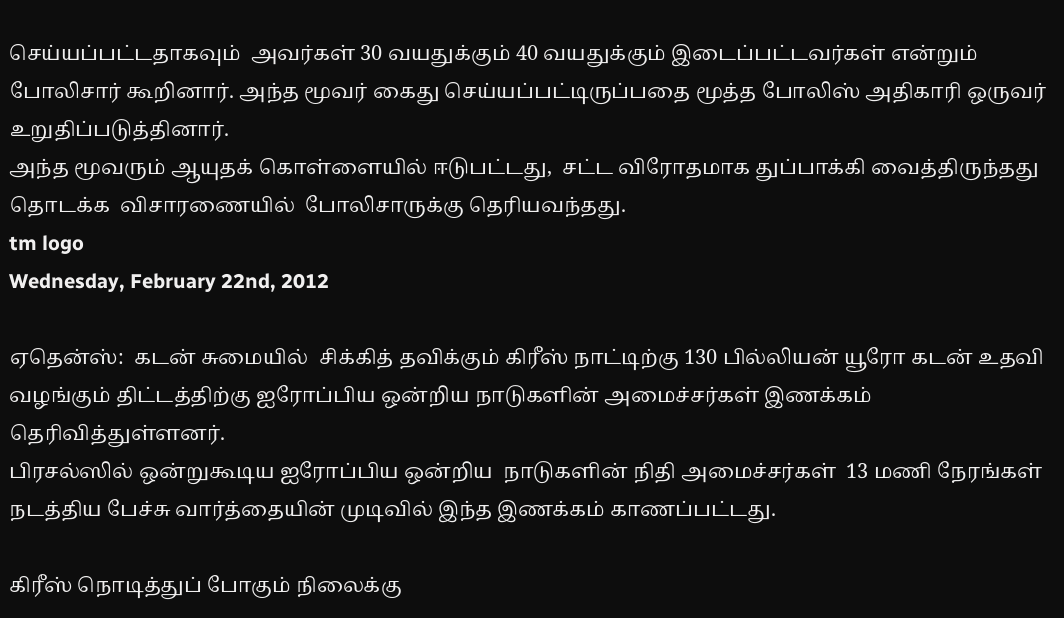செய்யப்பட்டதாகவும்  அவர்கள் 30 வயதுக்கும் 40 வயதுக்கும் இடைப்பட்டவர்கள் என்றும் போலிசார் கூறினார். அந்த மூவர் கைது செய்யப்பட்டிருப்பதை மூத்த போலிஸ் அதிகாரி ஒருவர் உறுதிப்படுத்தினார்.
அந்த மூவரும் ஆயுதக் கொள்ளையில் ஈடுபட்டது,  சட்ட விரோதமாக துப்பாக்கி வைத்திருந்தது தொடக்க  விசாரணையில்  போலிசாருக்கு தெரியவந்தது.
tm logo
Wednesday, February 22nd, 2012

ஏதென்ஸ்:  கடன் சுமையில்  சிக்கித் தவிக்கும் கிரீஸ் நாட்டிற்கு 130 பில்லியன் யூரோ கடன் உதவி வழங்கும் திட்டத்திற்கு ஐரோப்பிய ஒன்றிய நாடுகளின் அமைச்சர்கள் இணக்கம் தெரிவித்துள்ளனர்.
பிரசல்ஸில் ஒன்றுகூடிய ஐரோப்பிய ஒன்றிய  நாடுகளின் நிதி அமைச்சர்கள்  13 மணி நேரங்கள் நடத்திய பேச்சு வார்த்தையின் முடிவில் இந்த இணக்கம் காணப்பட்டது.

கிரீஸ் நொடித்துப் போகும் நிலைக்கு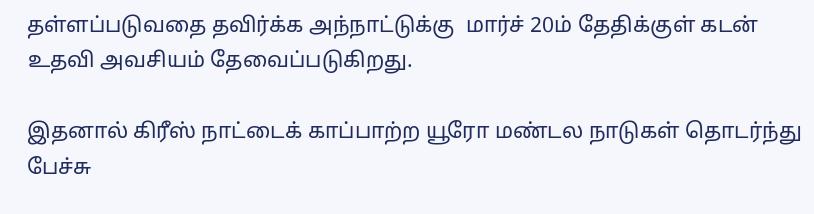தள்ளப்படுவதை தவிர்க்க அந்நாட்டுக்கு  மார்ச் 20ம் தேதிக்குள் கடன் உதவி அவசியம் தேவைப்படுகிறது.

இதனால் கிரீஸ் நாட்டைக் காப்பாற்ற யூரோ மண்டல நாடுகள் தொடர்ந்து பேச்சு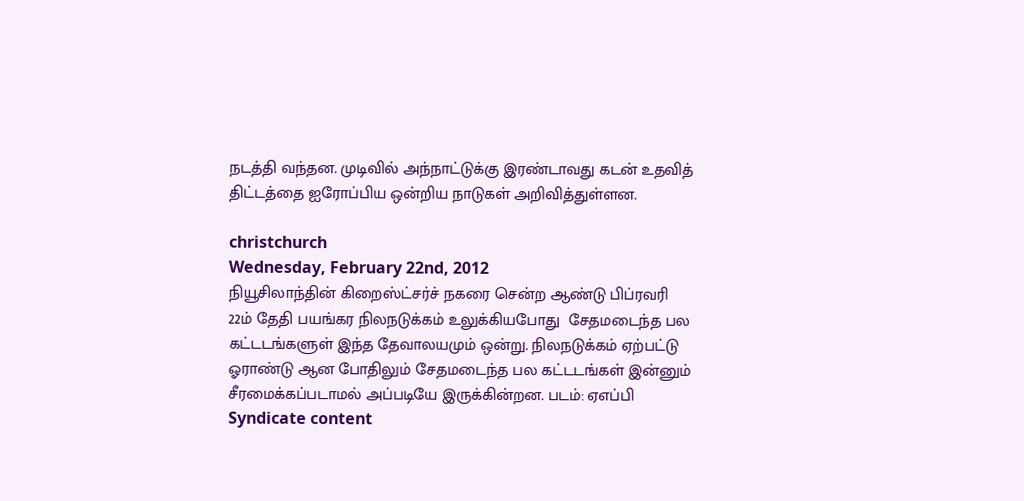நடத்தி வந்தன. முடிவில் அந்நாட்டுக்கு இரண்டாவது கடன் உதவித் திட்டத்தை ஐரோப்பிய ஒன்றிய நாடுகள் அறிவித்துள்ளன.

christchurch
Wednesday, February 22nd, 2012
நியூசிலாந்தின் கிறைஸ்ட்சர்ச் நகரை சென்ற ஆண்டு பிப்ரவரி 22ம் தேதி பயங்கர நிலநடுக்கம் உலுக்கியபோது  சேதமடைந்த பல கட்டடங்களுள் இந்த தேவாலயமும் ஒன்று. நிலநடுக்கம் ஏற்பட்டு ஓராண்டு ஆன போதிலும் சேதமடைந்த பல கட்டடங்கள் இன்னும் சீரமைக்கப்படாமல் அப்படியே இருக்கின்றன. படம்: ஏஎப்பி
Syndicate content